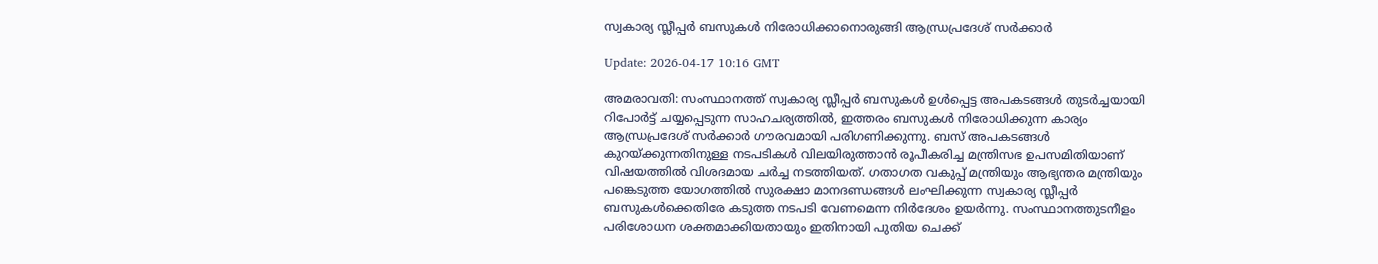സ്വകാര്യ സ്ലീപ്പര്‍ ബസുകള്‍ നിരോധിക്കാനൊരുങ്ങി ആന്ധ്രപ്രദേശ് സര്‍ക്കാര്‍

Update: 2026-04-17 10:16 GMT

അമരാവതി: സംസ്ഥാനത്ത് സ്വകാര്യ സ്ലീപ്പര്‍ ബസുകള്‍ ഉള്‍പ്പെട്ട അപകടങ്ങള്‍ തുടര്‍ച്ചയായി റിപോര്‍ട്ട് ചയ്യപ്പെടുന്ന സാഹചര്യത്തില്‍, ഇത്തരം ബസുകള്‍ നിരോധിക്കുന്ന കാര്യം ആന്ധ്രപ്രദേശ് സര്‍ക്കാര്‍ ഗൗരവമായി പരിഗണിക്കുന്നു. ബസ് അപകടങ്ങള്‍ കുറയ്ക്കുന്നതിനുള്ള നടപടികള്‍ വിലയിരുത്താന്‍ രൂപീകരിച്ച മന്ത്രിസഭ ഉപസമിതിയാണ് വിഷയത്തില്‍ വിശദമായ ചര്‍ച്ച നടത്തിയത്. ഗതാഗത വകുപ്പ് മന്ത്രിയും ആഭ്യന്തര മന്ത്രിയും പങ്കെടുത്ത യോഗത്തില്‍ സുരക്ഷാ മാനദണ്ഡങ്ങള്‍ ലംഘിക്കുന്ന സ്വകാര്യ സ്ലീപ്പര്‍ ബസുകള്‍ക്കെതിരേ കടുത്ത നടപടി വേണമെന്ന നിര്‍ദേശം ഉയര്‍ന്നു. സംസ്ഥാനത്തുടനീളം പരിശോധന ശക്തമാക്കിയതായും ഇതിനായി പുതിയ ചെക്ക്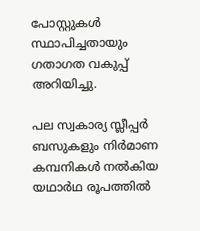പോസ്റ്റുകള്‍ സ്ഥാപിച്ചതായും ഗതാഗത വകുപ്പ് അറിയിച്ചു.

പല സ്വകാര്യ സ്ലീപ്പര്‍ ബസുകളും നിര്‍മാണ കമ്പനികള്‍ നല്‍കിയ യഥാര്‍ഥ രൂപത്തില്‍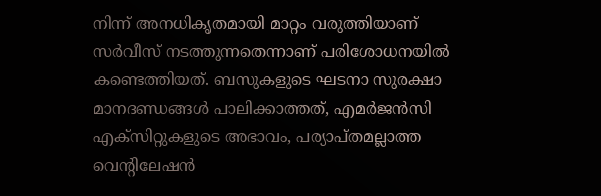നിന്ന് അനധികൃതമായി മാറ്റം വരുത്തിയാണ് സര്‍വീസ് നടത്തുന്നതെന്നാണ് പരിശോധനയില്‍ കണ്ടെത്തിയത്. ബസുകളുടെ ഘടനാ സുരക്ഷാ മാനദണ്ഡങ്ങള്‍ പാലിക്കാത്തത്, എമര്‍ജന്‍സി എക്‌സിറ്റുകളുടെ അഭാവം, പര്യാപ്തമല്ലാത്ത വെന്റിലേഷന്‍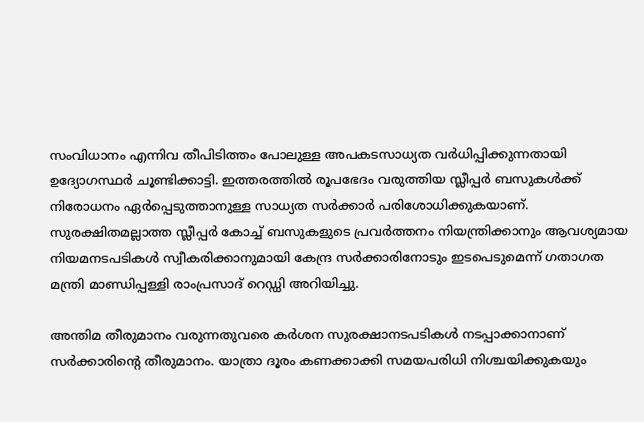സംവിധാനം എന്നിവ തീപിടിത്തം പോലുള്ള അപകടസാധ്യത വര്‍ധിപ്പിക്കുന്നതായി ഉദ്യോഗസ്ഥര്‍ ചൂണ്ടിക്കാട്ടി. ഇത്തരത്തില്‍ രൂപഭേദം വരുത്തിയ സ്ലീപ്പര്‍ ബസുകള്‍ക്ക് നിരോധനം ഏര്‍പ്പെടുത്താനുള്ള സാധ്യത സര്‍ക്കാര്‍ പരിശോധിക്കുകയാണ്. സുരക്ഷിതമല്ലാത്ത സ്ലീപ്പര്‍ കോച്ച് ബസുകളുടെ പ്രവര്‍ത്തനം നിയന്ത്രിക്കാനും ആവശ്യമായ നിയമനടപടികള്‍ സ്വീകരിക്കാനുമായി കേന്ദ്ര സര്‍ക്കാരിനോടും ഇടപെടുമെന്ന് ഗതാഗത മന്ത്രി മാണ്ഡിപ്പള്ളി രാംപ്രസാദ് റെഡ്ഡി അറിയിച്ചു.

അന്തിമ തീരുമാനം വരുന്നതുവരെ കര്‍ശന സുരക്ഷാനടപടികള്‍ നടപ്പാക്കാനാണ് സര്‍ക്കാരിന്റെ തീരുമാനം. യാത്രാ ദൂരം കണക്കാക്കി സമയപരിധി നിശ്ചയിക്കുകയും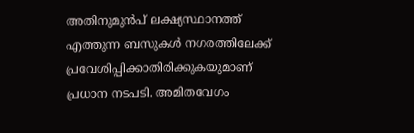അതിനുമുന്‍പ് ലക്ഷ്യസ്ഥാനത്ത് എത്തുന്ന ബസുകള്‍ നഗരത്തിലേക്ക് പ്രവേശിപ്പിക്കാതിരിക്കുകയുമാണ് പ്രധാന നടപടി. അമിതവേഗം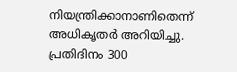നിയന്ത്രിക്കാനാണിതെന്ന് അധികൃതര്‍ അറിയിച്ചു. പ്രതിദിനം 300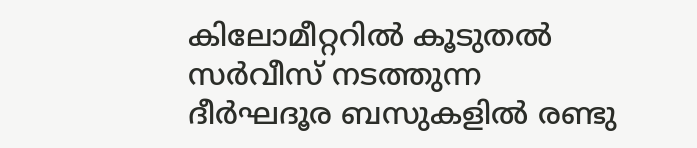കിലോമീറ്ററില്‍ കൂടുതല്‍ സര്‍വീസ് നടത്തുന്ന ദീര്‍ഘദൂര ബസുകളില്‍ രണ്ടു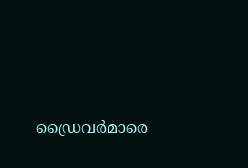ഡ്രൈവര്‍മാരെ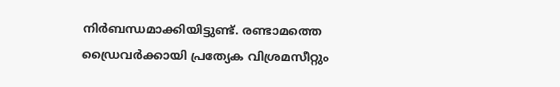നിര്‍ബന്ധമാക്കിയിട്ടുണ്ട്. രണ്ടാമത്തെ ഡ്രൈവര്‍ക്കായി പ്രത്യേക വിശ്രമസീറ്റും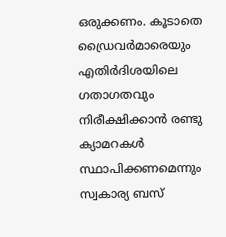ഒരുക്കണം. കൂടാതെ ഡ്രൈവര്‍മാരെയും എതിര്‍ദിശയിലെ ഗതാഗതവും നിരീക്ഷിക്കാന്‍ രണ്ടു ക്യാമറകള്‍ സ്ഥാപിക്കണമെന്നും സ്വകാര്യ ബസ്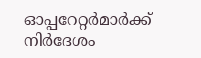ഓപ്പറേറ്റര്‍മാര്‍ക്ക് നിര്‍ദേശം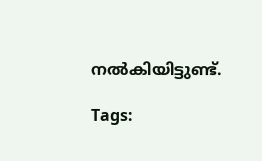നല്‍കിയിട്ടുണ്ട്.

Tags: